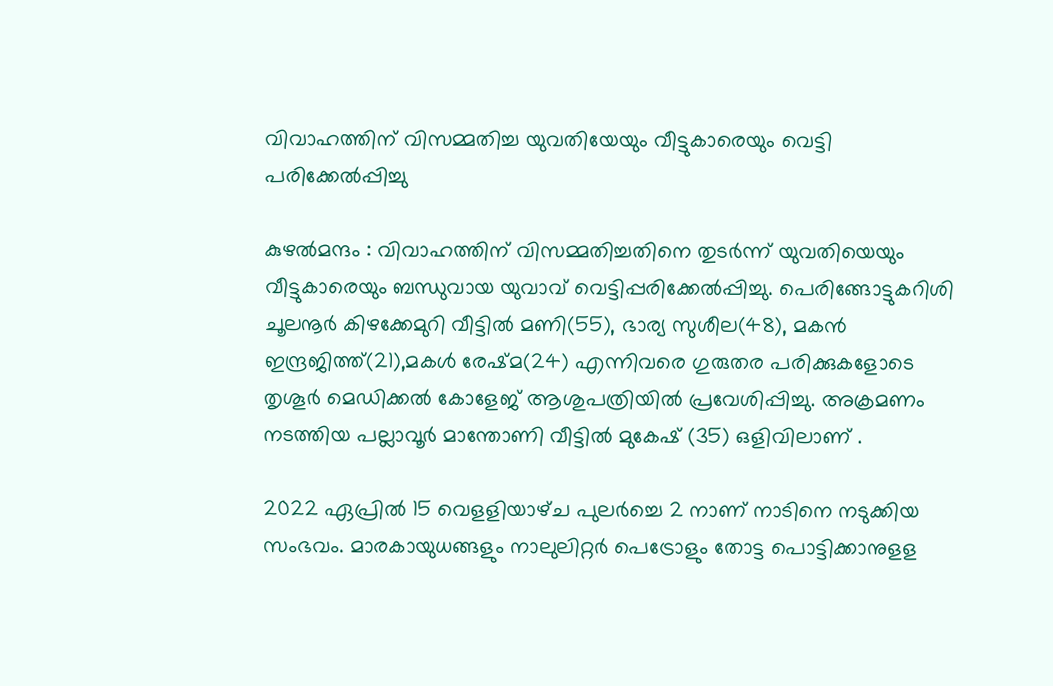വിവാഹത്തിന്‌ വിസമ്മതിച്ച യുവതിയേയും വീട്ടുകാരെയും വെട്ടി പരിക്കേല്‍പ്പിച്ചു

കുഴല്‍മന്ദം : വിവാഹത്തിന്‌ വിസമ്മതിച്ചതിനെ തുടര്‍ന്ന്‌ യുവതിയെയും വീട്ടുകാരെയും ബന്ധുവായ യുവാവ്‌ വെട്ടിപ്പരിക്കേല്‍പ്പിച്ചു. പെരിങ്ങോട്ടുകറിശി ചൂലനൂര്‍ കിഴക്കേമുറി വീട്ടില്‍ മണി(55), ഭാര്യ സുശീല(48), മകന്‍ ഇന്ദ്രജിത്ത്‌(21),മകള്‍ രേഷ്‌മ(24) എന്നിവരെ ഗുരുതര പരിക്കുകളോടെ തൃശൂര്‍ മെഡിക്കല്‍ കോളേജ്‌ ആശുപത്രിയില്‍ പ്രവേശിപ്പിച്ചു. അക്രമണം നടത്തിയ പല്ലാവൂര്‍ മാന്തോണി വീട്ടില്‍ മുകേഷ്‌ (35) ഒളിവിലാണ്‌ .

2022 ഏപ്രില്‍ 15 വെളളിയാഴ്‌ച പുലര്‍ച്ചെ 2 നാണ്‌ നാടിനെ നടുക്കിയ സംഭവം. മാരകായുധങ്ങളും നാലുലിറ്റര്‍ പെട്രോളും തോട്ട പൊട്ടിക്കാനുളള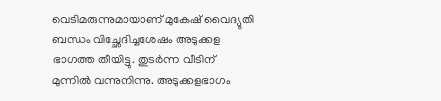വെടിമരുന്നുമായാണ്‌ മുകേഷ്‌ വൈദ്യുതി ബന്ധം വിച്ഛേദിച്ചശേഷം അടുക്കള ഭാഗത്ത തീയിട്ടു. തുടര്‍ന്ന വീടിന്‌ മുന്നില്‍ വന്നുനിന്നു. അടുക്കളഭാഗം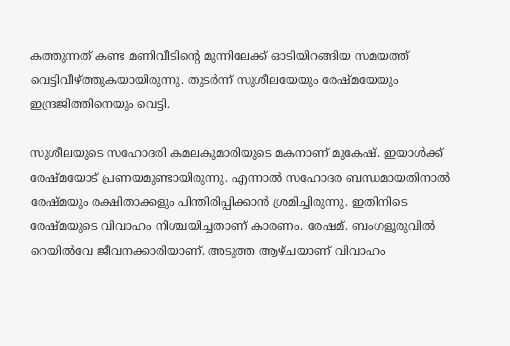കത്തുന്നത്‌ കണ്ട മണിവീടിന്റെ മുന്നിലേക്ക്‌ ഓടിയിറങ്ങിയ സമയത്ത്‌ വെട്ടിവീഴ്‌ത്തുകയായിരുന്നു. തുടര്‍ന്ന്‌ സുശീലയേയും രേഷ്‌മയേയും ഇന്ദ്രജിത്തിനെയും വെട്ടി.

സുശീലയുടെ സഹോദരി കമലകുമാരിയുടെ മകനാണ്‌ മുകേഷ്‌. ഇയാള്‍ക്ക്‌ രേഷ്‌മയോട്‌ പ്രണയമുണ്ടായിരുന്നു. എന്നാല്‍ സഹോദര ബന്ധമായതിനാല്‍ രേഷ്‌മയും രക്ഷിതാക്കളും പിന്തിരിപ്പിക്കാന്‍ ശ്രമിച്ചിരുന്നു. ഇതിനിടെ രേഷ്‌മയുടെ വിവാഹം നിശ്ചയിച്ചതാണ്‌ കാരണം. രേഷമ്‌. ബംഗളൂരുവില്‍ റെയില്‍വേ ജീവനക്കാരിയാണ്‌. അടുത്ത ആഴ്‌ചയാണ്‌ വിവാഹം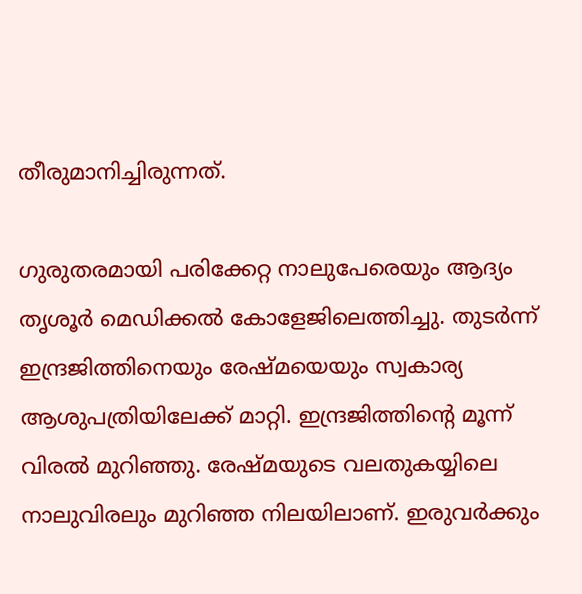തീരുമാനിച്ചിരുന്നത്‌.

ഗുരുതരമായി പരിക്കേറ്റ നാലുപേരെയും ആദ്യം തൃശൂര്‍ മെഡിക്കല്‍ കോളേജിലെത്തിച്ചു. തുടര്‍ന്ന്‌ ഇന്ദ്രജിത്തിനെയും രേഷ്‌മയെയും സ്വകാര്യ ആശുപത്രിയിലേക്ക്‌ മാറ്റി. ഇന്ദ്രജിത്തിന്‍റെ മൂന്ന്‌ വിരല്‍ മുറിഞ്ഞു. രേഷ്‌മയുടെ വലതുകയ്യിലെ നാലുവിരലും മുറിഞ്ഞ നിലയിലാണ്‌. ഇരുവര്‍ക്കും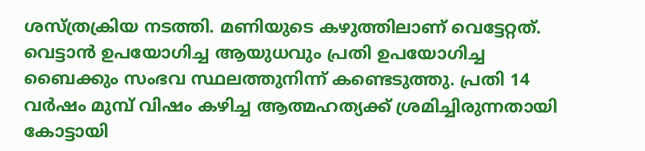ശസ്‌ത്രക്രിയ നടത്തി. മണിയുടെ കഴുത്തിലാണ്‌ വെട്ടേറ്റത്‌. വെട്ടാന്‍ ഉപയോഗിച്ച ആയുധവും പ്രതി ഉപയോഗിച്ച ബൈക്കും സംഭവ സ്ഥലത്തുനിന്ന്‌ കണ്ടെടുത്തു. പ്രതി 14 വര്‍ഷം മുമ്പ്‌ വിഷം കഴിച്ച ആത്മഹത്യക്ക്‌ ശ്രമിച്ചിരുന്നതായി കോട്ടായി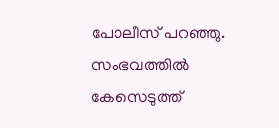പോലീസ്‌ പറഞ്ഞു. സംഭവത്തില്‍ കേസെടുത്ത്‌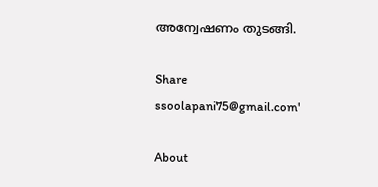അന്വേഷണം തുടങ്ങി.

Share
ssoolapani75@gmail.com'

About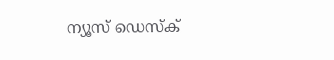ന്യൂസ് ഡെസ്ക്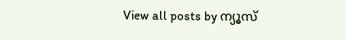View all posts by ന്യൂസ്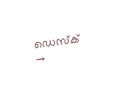ഡെസ്ക് →